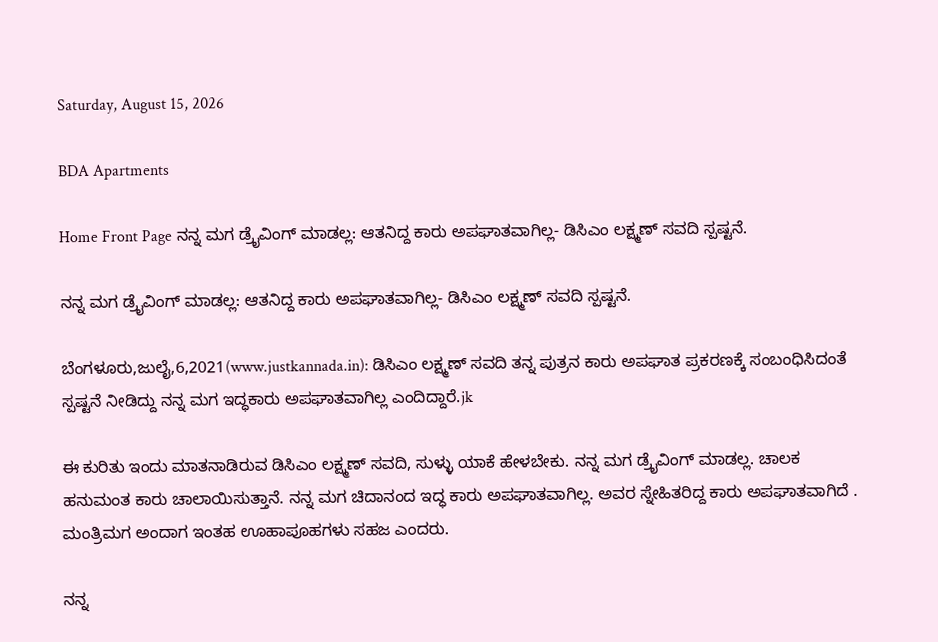Saturday, August 15, 2026

BDA Apartments

Home Front Page ನನ್ನ ಮಗ ಡ್ರೈವಿಂಗ್ ಮಾಡಲ್ಲ: ಆತನಿದ್ದ ಕಾರು ಅಪಘಾತವಾಗಿಲ್ಲ- ಡಿಸಿಎಂ ಲಕ್ಷ್ಮಣ್ ಸವದಿ ಸ್ಪಷ್ಟನೆ.

ನನ್ನ ಮಗ ಡ್ರೈವಿಂಗ್ ಮಾಡಲ್ಲ: ಆತನಿದ್ದ ಕಾರು ಅಪಘಾತವಾಗಿಲ್ಲ- ಡಿಸಿಎಂ ಲಕ್ಷ್ಮಣ್ ಸವದಿ ಸ್ಪಷ್ಟನೆ.

ಬೆಂಗಳೂರು,ಜುಲೈ,6,2021(www.justkannada.in): ಡಿಸಿಎಂ ಲಕ್ಷ್ಮಣ್ ಸವದಿ ತನ್ನ ಪುತ್ರನ ಕಾರು ಅಪಘಾತ ಪ್ರಕರಣಕ್ಕೆ ಸಂಬಂಧಿಸಿದಂತೆ ಸ್ಪಷ್ಟನೆ ನೀಡಿದ್ದು ನನ್ನ ಮಗ ಇದ್ಧಕಾರು ಅಪಘಾತವಾಗಿಲ್ಲ ಎಂದಿದ್ದಾರೆ.jk

ಈ ಕುರಿತು ಇಂದು ಮಾತನಾಡಿರುವ ಡಿಸಿಎಂ ಲಕ್ಷ್ಮಣ್ ಸವದಿ, ಸುಳ್ಳು ಯಾಕೆ ಹೇಳಬೇಕು. ನನ್ನ ಮಗ ಡ್ರೈವಿಂಗ್ ಮಾಡಲ್ಲ. ಚಾಲಕ ಹನುಮಂತ ಕಾರು ಚಾಲಾಯಿಸುತ್ತಾನೆ. ನನ್ನ ಮಗ ಚಿದಾನಂದ ಇದ್ಧ ಕಾರು ಅಪಘಾತವಾಗಿಲ್ಲ. ಅವರ ಸ್ನೇಹಿತರಿದ್ದ ಕಾರು ಅಪಘಾತವಾಗಿದೆ . ಮಂತ್ರಿಮಗ ಅಂದಾಗ ಇಂತಹ ಊಹಾಪೂಹಗಳು ಸಹಜ ಎಂದರು.

ನನ್ನ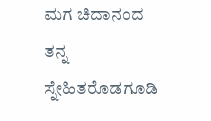ಮಗ ಚಿದಾನಂದ ತನ್ನ ಸ್ನೇಹಿತರೊಡಗೂಡಿ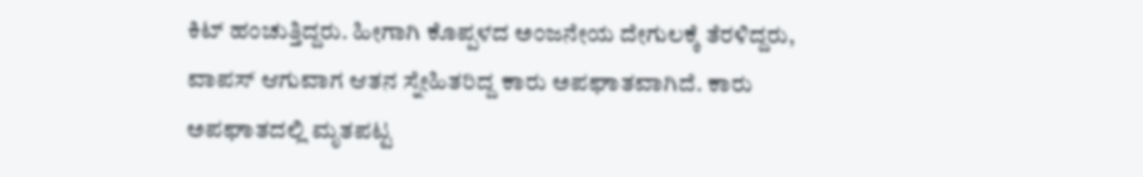ಕಿಟ್ ಹಂಚುತ್ತಿದ್ದರು. ಹೀಗಾಗಿ ಕೊಪ್ಪಳದ ಅಂಜನೇಯ ದೇಗುಲಕ್ಕೆ ತೆರಳಿದ್ದರು, ವಾಪಸ್ ಆಗುವಾಗ ಆತನ ಸ್ನೇಹಿತರಿದ್ದ ಕಾರು ಅಪಘಾತವಾಗಿದೆ. ಕಾರು ಅಪಘಾತದಲ್ಲಿ ಮೃತಪಟ್ಟ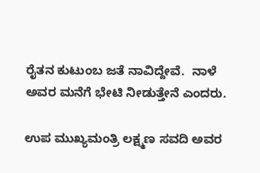ರೈತನ ಕುಟುಂಬ ಜತೆ ನಾವಿದ್ದೇವೆ.  ನಾಳೆ ಅವರ ಮನೆಗೆ ಭೇಟಿ ನೀಡುತ್ತೇನೆ ಎಂದರು.

ಉಪ ಮುಖ್ಯಮಂತ್ರಿ ಲಕ್ಷ್ಮಣ ಸವದಿ ಅವರ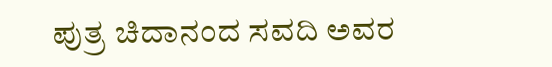ಪುತ್ರ ಚಿದಾನಂದ ಸವದಿ ಅವರ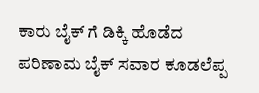ಕಾರು ಬೈಕ್ ಗೆ ಡಿಕ್ಕಿ ಹೊಡೆದ ಪರಿಣಾಮ ಬೈಕ್ ಸವಾರ ಕೂಡಲೆಪ್ಪ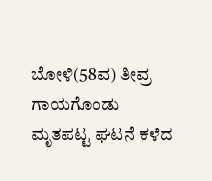ಬೋಳಿ(58ವ) ತೀವ್ರ ಗಾಯಗೊಂಡು ಮೃತಪಟ್ಟ ಘಟನೆ ಕಳೆದ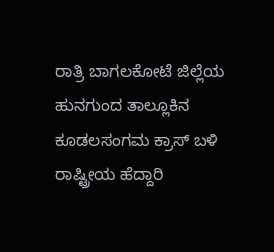ರಾತ್ರಿ ಬಾಗಲಕೋಟೆ ಜಿಲ್ಲೆಯ ಹುನಗುಂದ ತಾಲ್ಲೂಕಿನ ಕೂಡಲಸಂಗಮ ಕ್ರಾಸ್ ಬಳಿ ರಾಷ್ಟ್ರೀಯ ಹೆದ್ದಾರಿ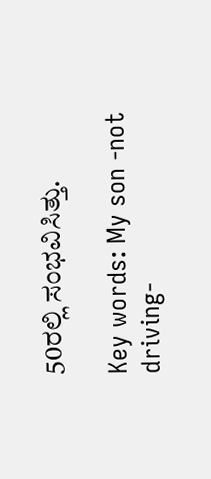50ರಲ್ಲಿ ಸಂಭವಿಸಿತ್ತು.

Key words: My son -not driving-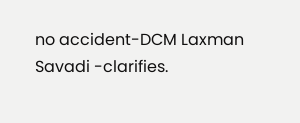no accident-DCM Laxman Savadi -clarifies.